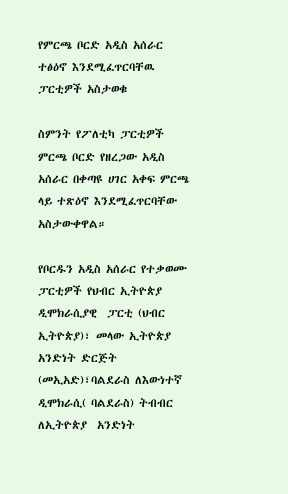የምርጫ ቦርድ አዲስ አሰራር ተፅዕኖ እንደሚፈጥርባቸዉ ፓርቲዎች አስታወቁ

ስምንት የፖለቲካ ፓርቲዎች ምርጫ ቦርድ የዘረጋው አዲስ አሰራር በቀጣዩ ሀገር አቀፍ ምርጫ ላይ ተጽዕኖ እንደሚፈጥርባቸው አስታውቀዋል።

የቦርዱን አዲስ አሰራር የተቃወሙ ፓርቲዎች የህብር ኢትዮጵያ ዲሞክራሲያዊ  ፓርቲ (ህብር ኢትዮጵያ)፣ መላው ኢትዮጵያ አንድነት ድርጅት (መኢአድ)፣ባልደራስ ለእውነተኛ ዲሞክራሲ( ባልደራስ) ትብብር ለኢትዮጵያ  አንድነት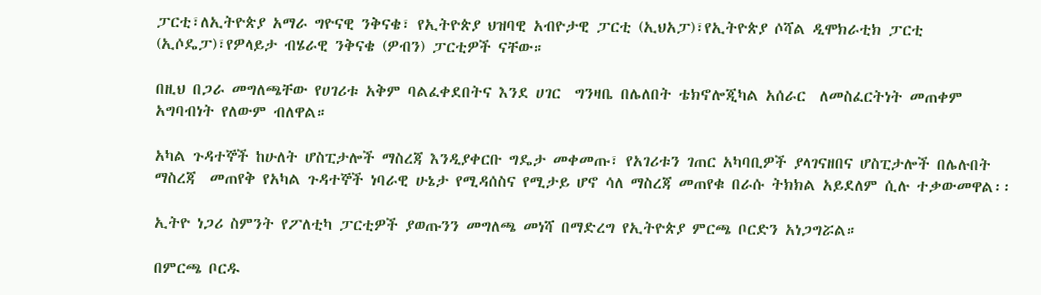ፓርቲ፣ለኢትዮጵያ አማራ ግዮናዊ ንቅናቄ፣ የኢትዮጵያ ህዝባዊ አብዮታዊ ፓርቲ (ኢህአፓ)፣የኢትዮጵያ ሶሻል ዲሞክራቲክ ፓርቲ (ኢሶዴፓ)፣የዎላይታ ብሄራዊ ንቅናቄ (ዎብን) ፓርቲዎች ናቸው።

በዚህ በጋራ መግለጫቸው የሀገሪቱ አቅም ባልፈቀደበትና እንደ ሀገር  ግንዛቤ በሌለበት ቴክኖሎጂካል አሰራር  ለመስፈርትነት መጠቀም አግባብነት የለውም ብለዋል።

አካል ጉዳተኞች ከሁለት ሆስፒታሎች ማስረጃ እንዲያቀርቡ ግዴታ መቀመጡ፣ የአገሪቱን ገጠር አካባቢዎች ያላገናዘበና ሆስፒታሎች በሌሉበት ማስረጃ  መጠየቅ የአካል ጉዳተኞች ነባራዊ ሁኔታ የሚዳሰስና የሚታይ ሆኖ ሳለ ማስረጃ መጠየቁ በራሱ ትክክል አይደለም ሲሉ ተቃውመዋል፡፡

ኢትዮ ነጋሪ ስምንት የፖለቲካ ፓርቲዎች ያወጡንን መግለጫ መነሻ በማድረግ የኢትዮጵያ ምርጫ ቦርድን አነጋግሯል።

በምርጫ ቦርዱ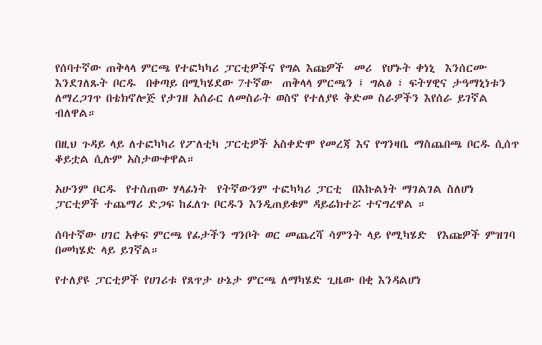የሰባተኛው ጠቅላላ ምርጫ የተፎካካሪ ፓርቲዎችና የግል እጩዎች  መሪ  የሆኑት ቀነኒ  እንሰርሙ እንደገለጹት ቦርዱ  በቀጣይ በሚካሄደው 7ተኛው  ጠቅላላ ምርጫን ፤ ግልፅ ፣ ፍትሃዊና ታዓማኒነቱን ለማረጋገጥ በቴክኖሎጅ የታገዘ አሰራር ለመስራት ወስኖ የተለያዩ ቅድመ ስራዎችን እየሰራ ይገኛል ብለዋል።

በዚህ ጉዳይ ላይ ለተፎካካሪ የፖለቲካ ፓርቲዎች አስቀድሞ የመረጃ እና የግንዛቤ ማስጨበጫ ቦርዱ ሲሰጥ ቆይቷል ሲሉም አስታውቀዋል።

አሁንም ቦርዱ  የተሰጠው ሃላፊነት  የትኛውንም ተፎካካሪ ፓርቲ  በእኩልነት ማገልገል ስለሆነ ፓርቲዎች ተጨማሪ ድጋፍ ከፈለጉ ቦርዱን እንዲጠይቁም ዳይሬክተሯ ተናግረዋል ።

ሰባተኛው ሀገር አቀፍ ምርጫ የፊታችን ግንቦት ወር መጨረሻ ሳምንት ላይ የሚካሄድ  የእጩዎች ምዝገባ በመካሄድ ላይ ይገኛል።

የተለያዩ ፓርቲዎች የሀገሪቱ የጸጥታ ሁኔታ ምርጫ ለማካሄድ ጊዜው በቂ እንዳልሆነ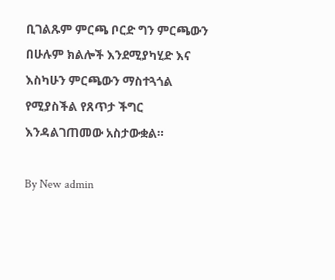ቢገልጹም ምርጫ ቦርድ ግን ምርጫውን በሁሉም ክልሎች እንደሚያካሂድ እና እስካሁን ምርጫውን ማስተጓጎል የሚያስችል የጸጥታ ችግር እንዳልገጠመው አስታውቋል።

By New admin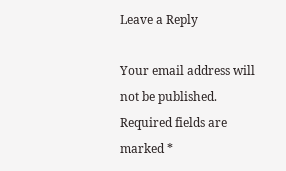Leave a Reply

Your email address will not be published. Required fields are marked *